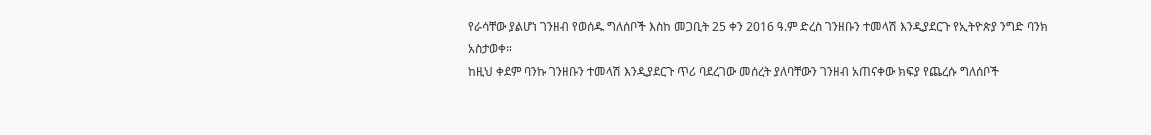የራሳቸው ያልሆነ ገንዘብ የወሰዱ ግለሰቦች እስከ መጋቢት 25 ቀን 2016 ዓ.ም ድረስ ገንዘቡን ተመላሽ እንዲያደርጉ የኢትዮጵያ ንግድ ባንክ አስታወቀ።
ከዚህ ቀደም ባንኩ ገንዘቡን ተመላሽ እንዲያደርጉ ጥሪ ባደረገው መሰረት ያለባቸውን ገንዘብ አጠናቀው ክፍያ የጨረሱ ግለሰቦች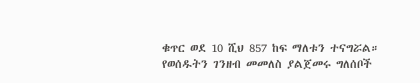ቁጥር ወደ 10 ሺህ 857 ከፍ ማለቱን ተናግሯል።
የወሰዱትን ገንዘብ መመለስ ያልጀመሩ ግለሰቦች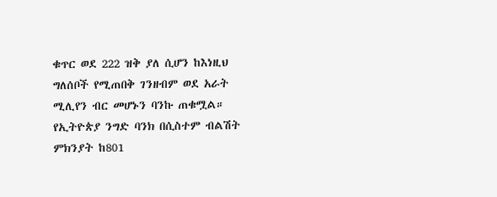ቁጥር ወደ 222 ዝቅ ያለ ሲሆን ከእነዚህ ግለሰቦች የሚጠበቅ ገንዘብም ወደ አራት ሚሊየን ብር መሆኑን ባንኩ ጠቁሟል።
የኢትዮጵያ ንግድ ባንክ በሲስተም ብልሽት ምክንያት ከ801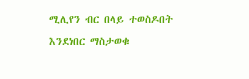ሚሊየን ብር በላይ ተወስዶበት እንደነበር ማስታወቁ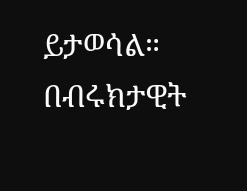ይታወሳል።
በብሩክታዊት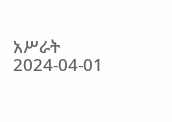አሥራት
2024-04-01